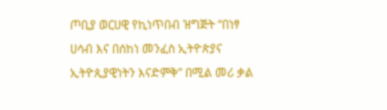ጦቢያ ወርሀዊ የኪነጥበብ ዝግጅት “በነፃ ሀሳብ እና በሰከነ መንፈስ ኢትዮጵያና ኢትዮጲያዊነትን እናድምቅ” በሚል መሪ ቃል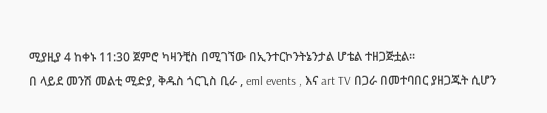ሚያዚያ 4 ከቀኑ 11:30 ጀምሮ ካዛንቺስ በሚገኘው በኢንተርኮንትኔንታል ሆቴል ተዘጋጅቷል፡፡
በ ላይደ መንሽ መልቲ ሚድያ, ቅዱስ ጎርጊስ ቢራ , eml events , እና art TV በጋራ በመተባበር ያዘጋጁት ሲሆን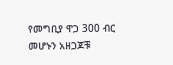የመግቢያ ዋጋ 300 ብር መሆኑን አዘጋጆቹ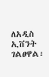ለአዲስ ኢቨንት ገልፀዋል፡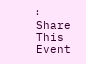፡
Share This Event